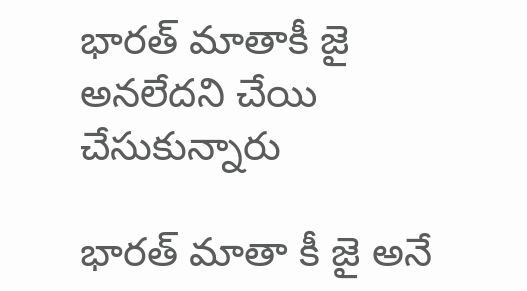భారత్ మాతాకీ జై అనలేదని చేయి చేసుకున్నారు

భారత్ మాతా కీ జై అనే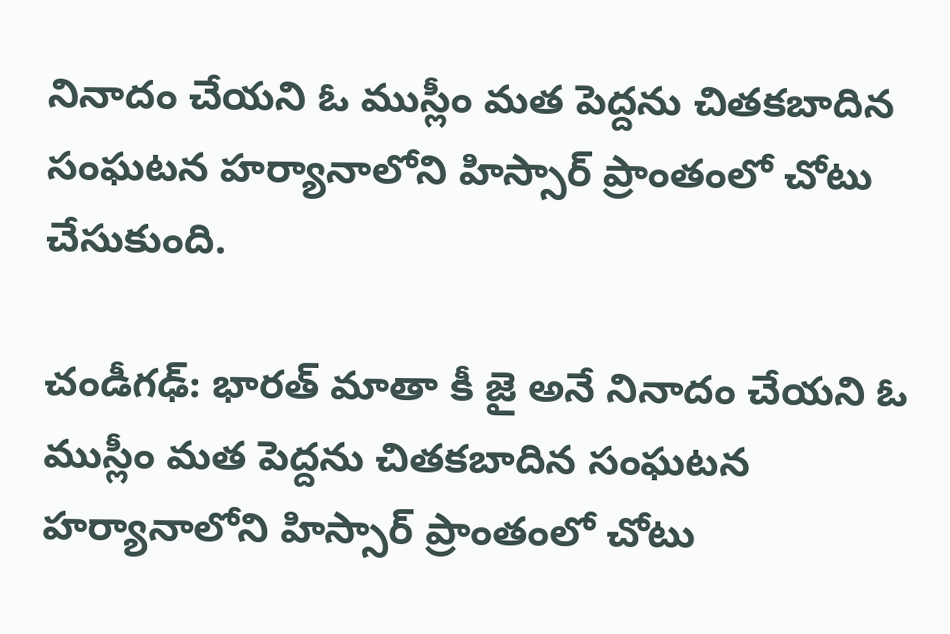నినాదం చేయని ఓ ముస్లీం మత పెద్దను చితకబాదిన సంఘటన హర్యానాలోని హిస్సార్ ప్రాంతంలో చోటు చేసుకుంది.

చండీగఢ్: భారత్ మాతా కీ జై అనే నినాదం చేయని ఓ ముస్లీం మత పెద్దను చితకబాదిన సంఘటన హర్యానాలోని హిస్సార్ ప్రాంతంలో చోటు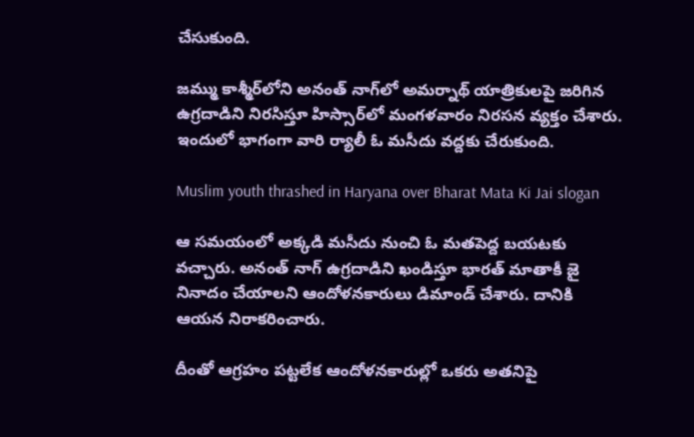చేసుకుంది.

జమ్ము కాశ్మీర్‌లోని అనంత్ నాగ్‌లో అమర్నాథ్ యాత్రికులపై జరిగిన ఉగ్రదాడిని నిరసిస్తూ హిస్సార్‌లో మంగళవారం నిరసన వ్యక్తం చేశారు. ఇందులో భాగంగా వారి ర్యాలీ ఓ మసీదు వద్దకు చేరుకుంది.

Muslim youth thrashed in Haryana over Bharat Mata Ki Jai slogan

ఆ సమయంలో అక్కడి మసీదు నుంచి ఓ మతపెద్ద బయటకు వచ్చారు. అనంత్ నాగ్ ఉగ్రదాడిని ఖండిస్తూ భారత్ మాతాకీ జై నినాదం చేయాలని ఆందోళనకారులు డిమాండ్ చేశారు. దానికి ఆయన నిరాకరించారు.

దీంతో ఆగ్రహం పట్టలేక ఆందోళనకారుల్లో ఒకరు అతనిపై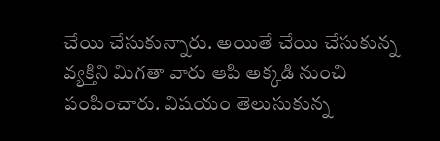చేయి చేసుకున్నారు. అయితే చేయి చేసుకున్న వ్యక్తిని మిగతా వారు ఆపి అక్కడి నుంచి పంపించారు. విషయం తెలుసుకున్న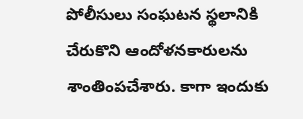పోలీసులు సంఘటన స్థలానికి చేరుకొని ఆందోళనకారులను శాంతింపచేశారు. కాగా ఇందుకు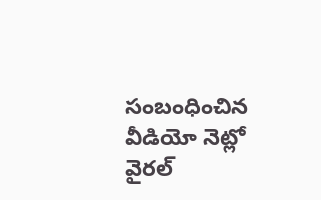సంబంధించిన వీడియో నెట్లో వైరల్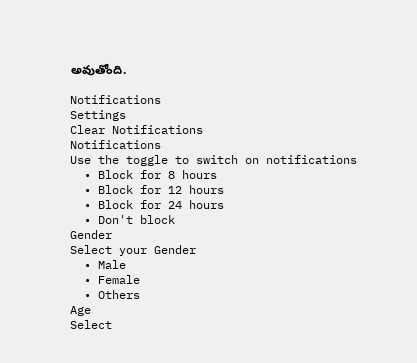అవుతోంది.

Notifications
Settings
Clear Notifications
Notifications
Use the toggle to switch on notifications
  • Block for 8 hours
  • Block for 12 hours
  • Block for 24 hours
  • Don't block
Gender
Select your Gender
  • Male
  • Female
  • Others
Age
Select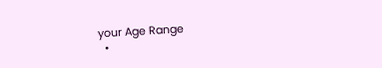your Age Range
  •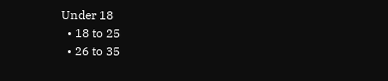Under 18
  • 18 to 25
  • 26 to 35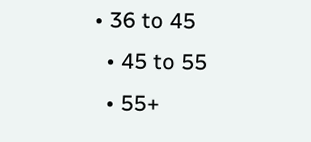• 36 to 45
  • 45 to 55
  • 55+